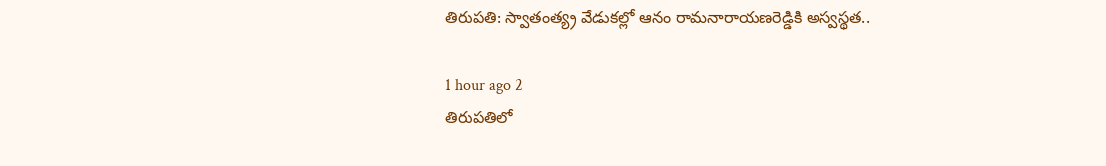తిరుపతి: స్వాతంత్య్ర వేడుకల్లో ఆనం రామనారాయణరెడ్డికి అస్వస్థత..

1 hour ago 2
తిరుపతిలో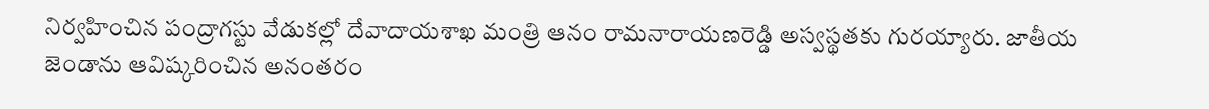నిర్వహించిన పంద్రాగస్టు వేడుకల్లో దేవాదాయశాఖ మంత్రి ఆనం రామనారాయణరెడ్డి అస్వస్థతకు గురయ్యారు. జాతీయ జెండాను ఆవిష్కరించిన అనంతరం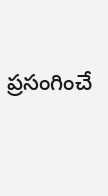ప్రసంగించే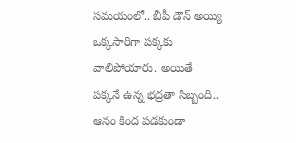సమయంలో.. బీపీ డౌన్ అయ్యి ఒక్కసారిగా పక్కకు వాలిపోయారు. అయితే పక్కనే ఉన్న భద్రతా సిబ్బంది.. ఆనం కింద పడకుండా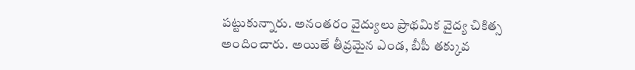పట్టుకున్నారు. అనంతరం వైద్యులు ప్రాథమిక వైద్య చికిత్స అందించారు. అయితే తీవ్రమైన ఎండ, బీపీ తక్కువ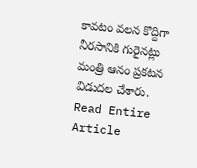కావటం వలన కొద్దిగా నీరసానికి గురైనట్లు మంత్రి ఆనం ప్రకటన విడుదల చేశారు.
Read Entire Article